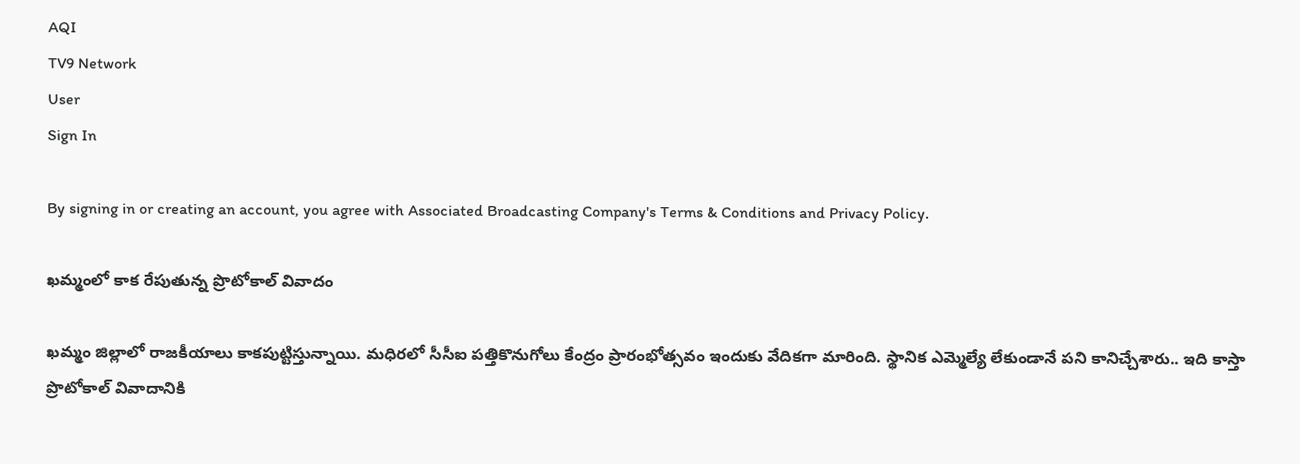AQI
TV9 Network
User
Sign In

By signing in or creating an account, you agree with Associated Broadcasting Company's Terms & Conditions and Privacy Policy.

ఖమ్మంలో కాక రేపుతున్న ప్రొటోకాల్‌ వివాదం

ఖమ్మం జిల్లాలో రాజకీయాలు కాకపుట్టిస్తున్నాయి. మధిరలో సీసీఐ పత్తికొనుగోలు కేంద్రం ప్రారంభోత్సవం ఇందుకు వేదికగా మారింది. స్థానిక ఎమ్మెల్యే లేకుండానే పని కానిచ్చేశారు.. ఇది కాస్తా ప్రొటోకాల్‌ వివాదానికి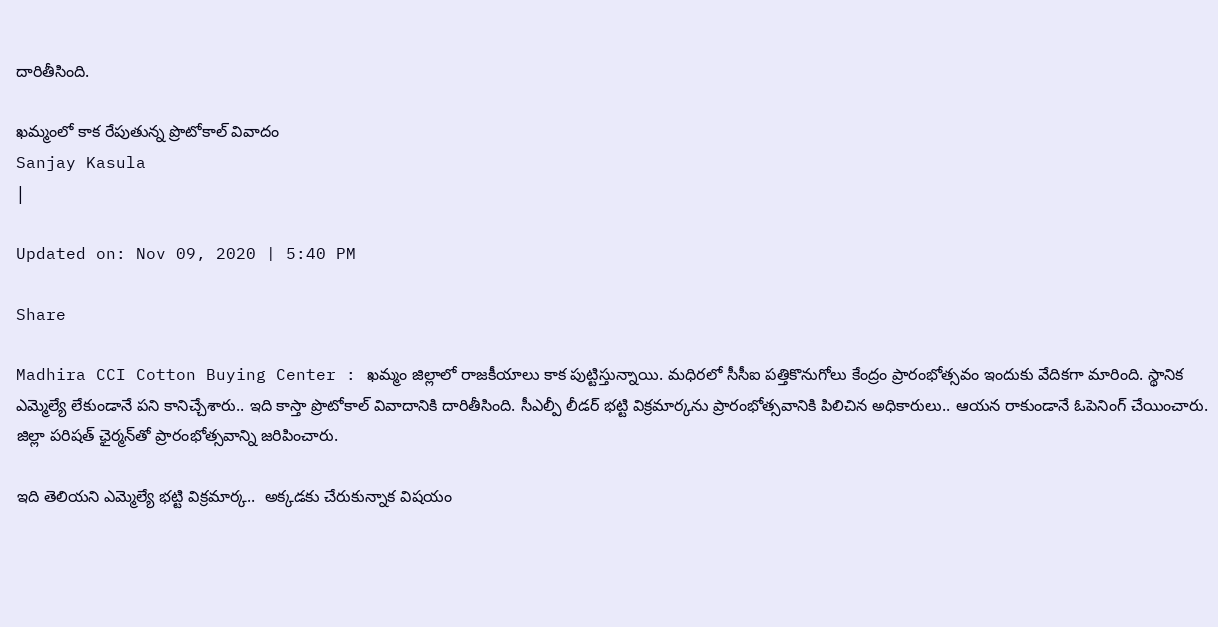దారితీసింది.

ఖమ్మంలో కాక రేపుతున్న ప్రొటోకాల్‌ వివాదం
Sanjay Kasula
|

Updated on: Nov 09, 2020 | 5:40 PM

Share

Madhira CCI Cotton Buying Center : ఖమ్మం జిల్లాలో రాజకీయాలు కాక పుట్టిస్తున్నాయి. మధిరలో సీసీఐ పత్తికొనుగోలు కేంద్రం ప్రారంభోత్సవం ఇందుకు వేదికగా మారింది. స్థానిక ఎమ్మెల్యే లేకుండానే పని కానిచ్చేశారు.. ఇది కాస్తా ప్రొటోకాల్‌ వివాదానికి దారితీసింది. సీఎల్పీ లీడర్‌ భట్టి విక్రమార్కను ప్రారంభోత్సవానికి పిలిచిన అధికారులు.. ఆయన రాకుండానే ఓపెనింగ్‌ చేయించారు. జిల్లా పరిషత్‌ ఛైర్మన్‌తో ప్రారంభోత్సవాన్ని జరిపించారు.

ఇది తెలియని ఎమ్మెల్యే భట్టి విక్రమార్క..  అక్కడకు చేరుకున్నాక విషయం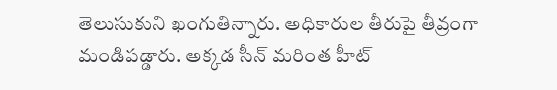తెలుసుకుని ఖంగుతిన్నారు. అధికారుల తీరుపై తీవ్రంగా మండిపడ్డారు. అక్కడ సీన్ మరింత హీట్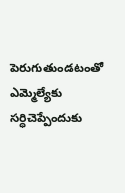పెరుగుతుండటంతో ఎమ్మెల్యేకు సర్ధిచెప్పేందుకు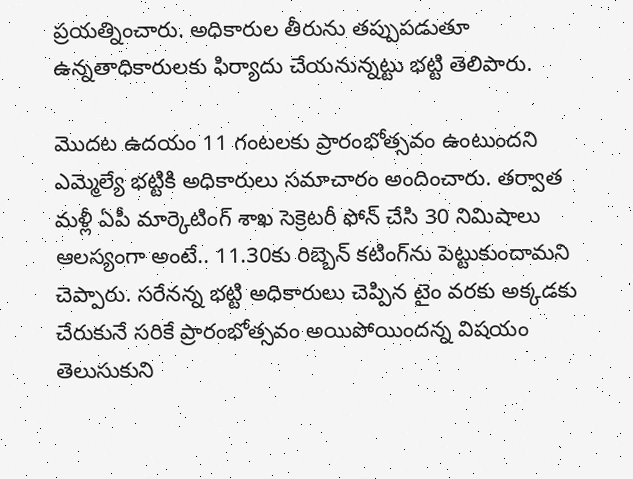ప్రయత్నించారు. అధికారుల తీరును తప్పుపడుతూ ఉన్నతాధికారులకు ఫిర్యాదు చేయనున్నట్టు భట్టి తెలిపారు.

మొదట ఉదయం 11 గంటలకు ప్రారంభోత్సవం ఉంటుందని ఎమ్మెల్యే భట్టికి అధికారులు సమాచారం అందించారు. తర్వాత మళ్లీ ఏపీ మార్కెటింగ్‌ శాఖ సెక్రెటరీ ఫోన్‌ చేసి 30 నిమిషాలు ఆలస్యంగా అంటే.. 11.30కు రిబ్బెన్‌ కటింగ్‌ను పెట్టుకుందామని చెప్పారు. సరేనన్న భట్టి అధికారులు చెప్పిన టైం వరకు అక్కడకు చేరుకునే సరికే ప్రారంభోత్సవం అయిపోయిందన్న విషయం తెలుసుకుని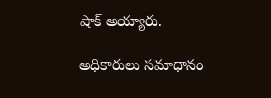షాక్ అయ్యారు.

అధికారులు సమాధానం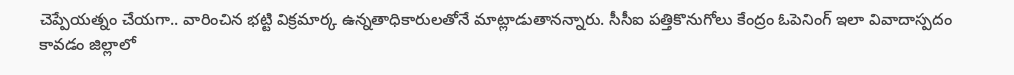చెప్పేయత్నం చేయగా.. వారించిన భట్టి విక్రమార్క ఉన్నతాధికారులతోనే మాట్లాడుతానన్నారు. సీసీఐ పత్తికొనుగోలు కేంద్రం ఓపెనింగ్‌ ఇలా వివాదాస్పదం కావడం జిల్లాలో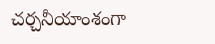చర్చనీయాంశంగా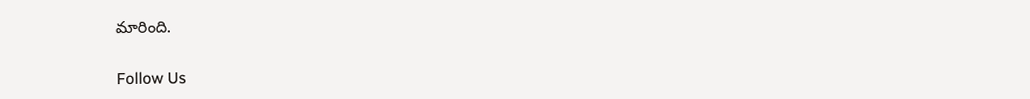మారింది.

Follow Us